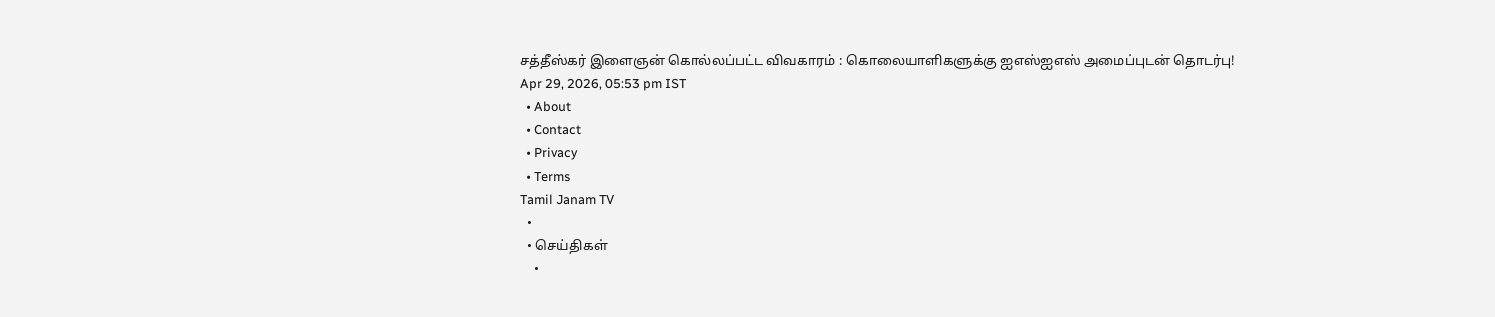சத்தீஸ்கர் இளைஞன் கொல்லப்பட்ட விவகாரம் : கொலையாளிகளுக்கு ஐஎஸ்ஐஎஸ் அமைப்புடன் தொடர்பு!
Apr 29, 2026, 05:53 pm IST
  • About
  • Contact
  • Privacy
  • Terms
Tamil Janam TV
  •
  • செய்திகள்
    •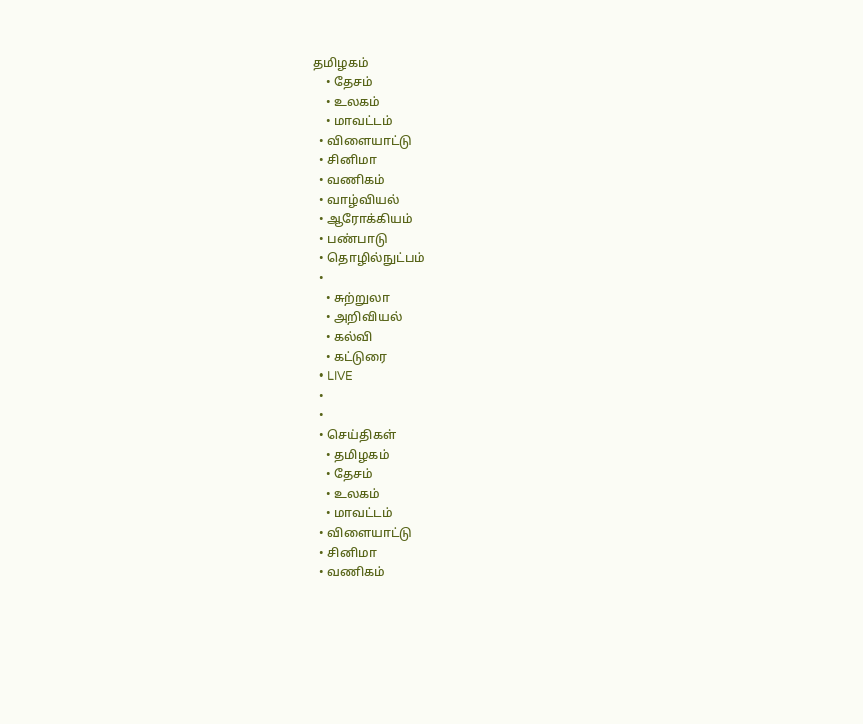தமிழகம்
    • தேசம்
    • உலகம்
    • மாவட்டம்
  • விளையாட்டு
  • சினிமா
  • வணிகம்
  • வாழ்வியல்
  • ஆரோக்கியம்
  • பண்பாடு
  • தொழில்நுட்பம்
  •
    • சுற்றுலா
    • அறிவியல்
    • கல்வி
    • கட்டுரை
  • LIVE
  •
  •
  • செய்திகள்
    • தமிழகம்
    • தேசம்
    • உலகம்
    • மாவட்டம்
  • விளையாட்டு
  • சினிமா
  • வணிகம்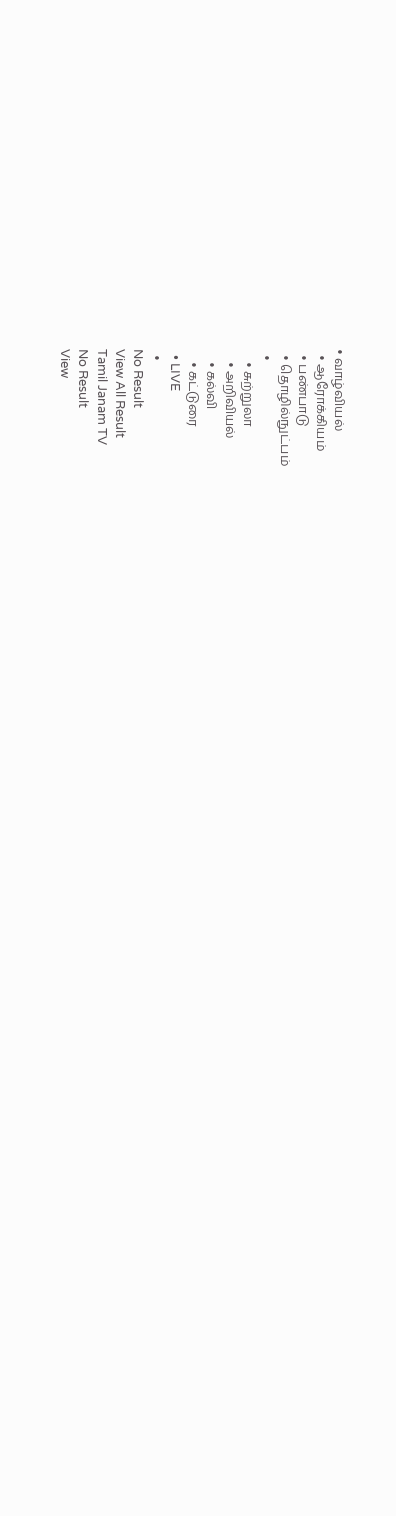• வாழ்வியல்
  • ஆரோக்கியம்
  • பண்பாடு
  • தொழில்நுட்பம்
  •
    • சுற்றுலா
    • அறிவியல்
    • கல்வி
    • கட்டுரை
  • LIVE
  •
No Result
View All Result
Tamil Janam TV
No Result
View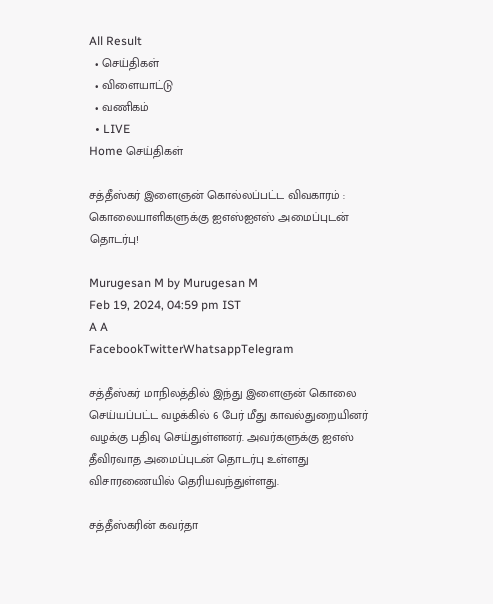All Result
  • செய்திகள்
  • விளையாட்டு
  • வணிகம்
  • LIVE
Home செய்திகள்

சத்தீஸ்கர் இளைஞன் கொல்லப்பட்ட விவகாரம் : கொலையாளிகளுக்கு ஐஎஸ்ஐஎஸ் அமைப்புடன் தொடர்பு!

Murugesan M by Murugesan M
Feb 19, 2024, 04:59 pm IST
A A
FacebookTwitterWhatsappTelegram

சத்தீஸ்கர் மாநிலத்தில் இந்து இளைஞன் கொலை செய்யப்பட்ட வழக்கில் 6 பேர் மீது காவல்துறையினர் வழக்கு பதிவு செய்துள்ளனர். அவர்களுக்கு ஐஎஸ் தீவிரவாத அமைப்புடன் தொடர்பு உள்ளது விசாரணையில் தெரியவந்துள்ளது.

சத்தீஸ்கரின் கவர்தா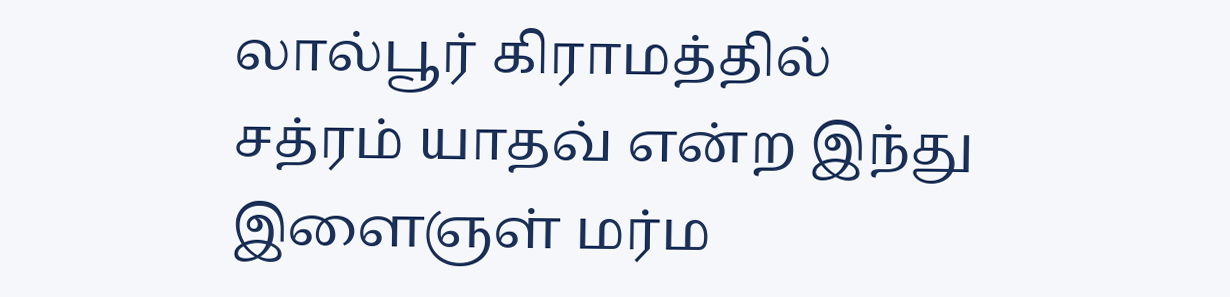லால்பூர் கிராமத்தில் சத்ரம் யாதவ் என்ற இந்து இளைஞள் மர்ம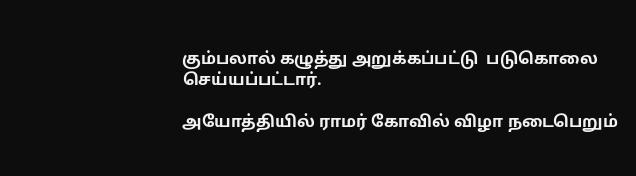கும்பலால் கழுத்து அறுக்கப்பட்டு  படுகொலை செய்யப்பட்டார்.

அயோத்தியில் ராமர் கோவில் விழா நடைபெறும்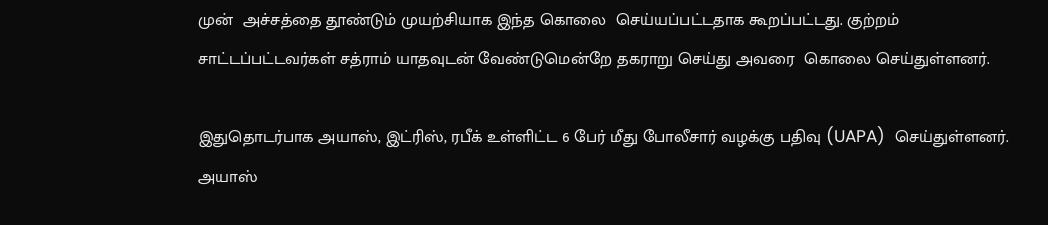முன்  அச்சத்தை தூண்டும் முயற்சியாக இந்த கொலை  செய்யப்பட்டதாக கூறப்பட்டது. குற்றம் சாட்டப்பட்டவர்கள் சத்ராம் யாதவுடன் வேண்டுமென்றே தகராறு செய்து அவரை  கொலை செய்துள்ளனர்.

இதுதொடர்பாக அயாஸ், இட்ரிஸ், ரபீக் உள்ளிட்ட 6 பேர் மீது போலீசார் வழக்கு பதிவு (UAPA)  செய்துள்ளனர். அயாஸ்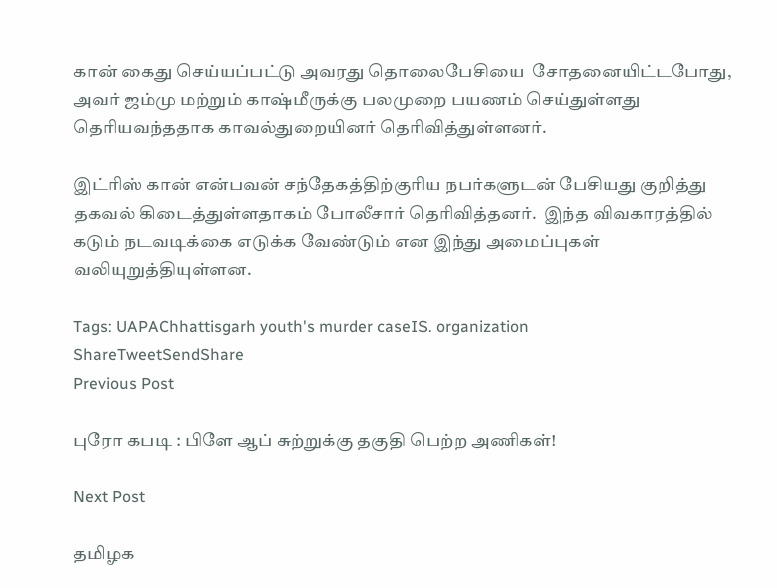கான் கைது செய்யப்பட்டு அவரது தொலைபேசியை  சோதனையிட்டபோது, அவர் ஜம்மு மற்றும் காஷ்மீருக்கு பலமுறை பயணம் செய்துள்ளது தெரியவந்ததாக காவல்துறையினர் தெரிவித்துள்ளனர்.

இட்ரிஸ் கான் என்பவன் சந்தேகத்திற்குரிய நபர்களுடன் பேசியது குறித்து தகவல் கிடைத்துள்ளதாகம் போலீசார் தெரிவித்தனர்.  இந்த விவகாரத்தில் கடும் நடவடிக்கை எடுக்க வேண்டும் என இந்து அமைப்புகள் வலியுறுத்தியுள்ளன.

Tags: UAPAChhattisgarh youth's murder caseIS. organization
ShareTweetSendShare
Previous Post

புரோ கபடி : பிளே ஆப் சுற்றுக்கு தகுதி பெற்ற அணிகள்!

Next Post

தமிழக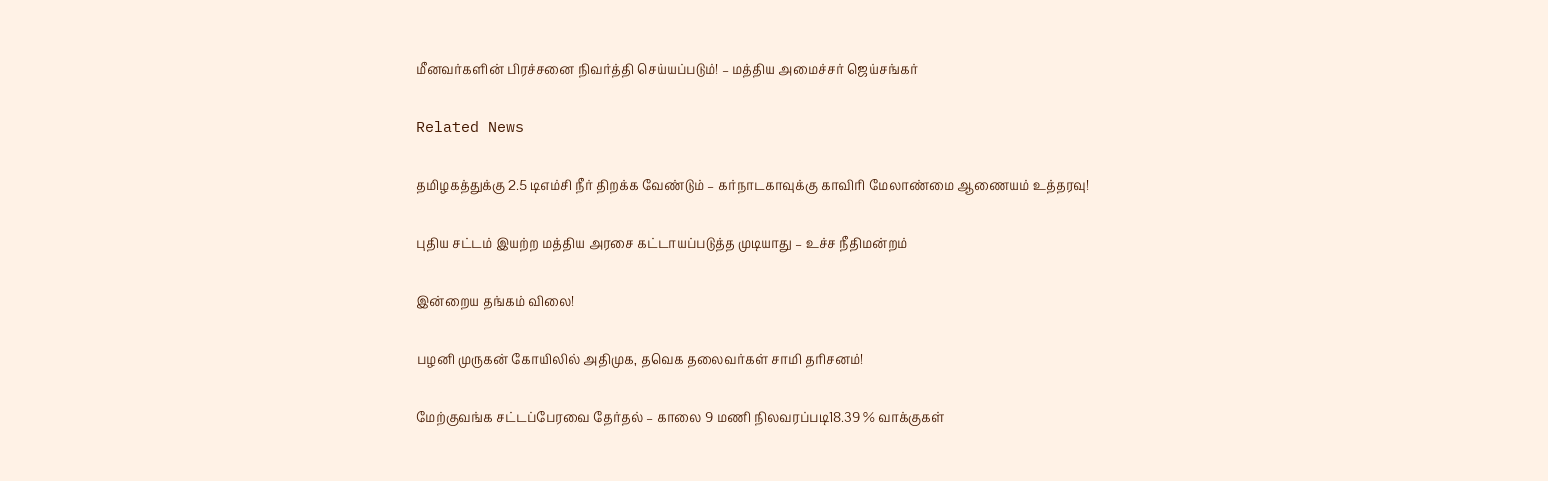மீனவர்களின் பிரச்சனை நிவர்த்தி செய்யப்படும்! – மத்திய அமைச்சர் ஜெய்சங்கர்

Related News

தமிழகத்துக்கு 2.5 டிஎம்சி நீர் திறக்க வேண்டும் – கர்நாடகாவுக்கு காவிரி மேலாண்மை ஆணையம் உத்தரவு!

புதிய சட்டம் இயற்ற மத்திய அரசை கட்டாயப்படுத்த முடியாது – உச்ச நீதிமன்றம்

இன்றைய தங்கம் விலை!

பழனி முருகன் கோயிலில் அதிமுக, தவெக தலைவர்கள் சாமி தரிசனம்!

மேற்குவங்க சட்டப்பேரவை தேர்தல் – காலை 9 மணி நிலவரப்படி18.39 % வாக்குகள்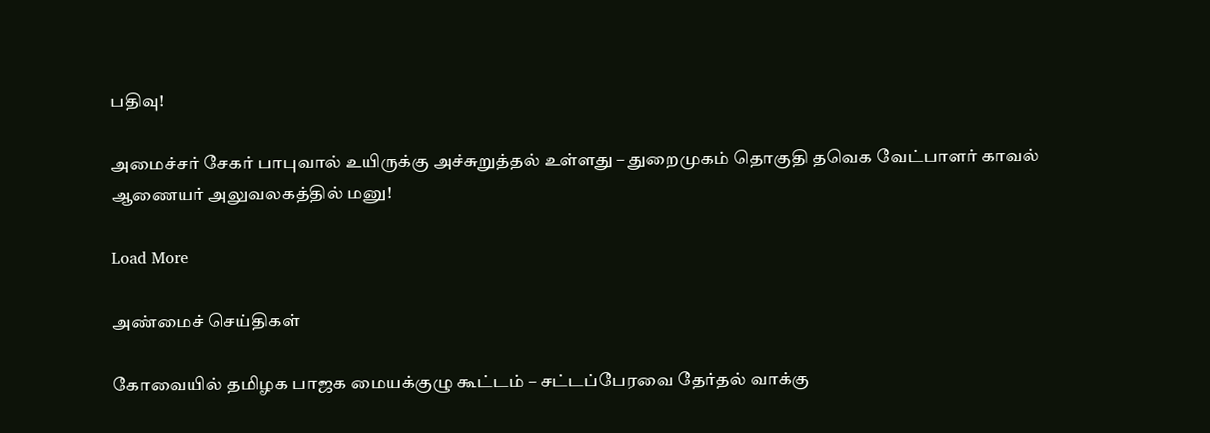பதிவு!

அமைச்சர் சேகர் பாபுவால் உயிருக்கு அச்சுறுத்தல் உள்ளது – துறைமுகம் தொகுதி தவெக வேட்பாளர் காவல் ஆணையர் அலுவலகத்தில் மனு!

Load More

அண்மைச் செய்திகள்

கோவையில் தமிழக பாஜக மையக்குழு கூட்டம் – சட்டப்பேரவை தேர்தல் வாக்கு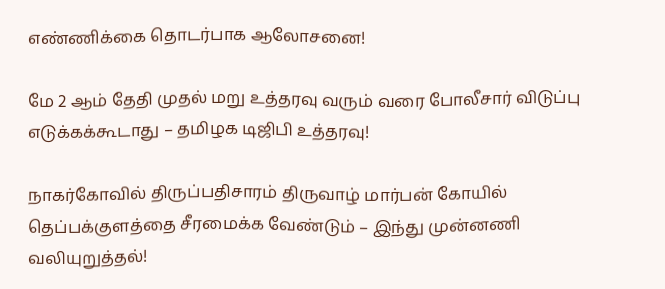எண்ணிக்கை தொடர்பாக ஆலோசனை!

மே 2 ஆம் தேதி முதல் மறு உத்தரவு வரும் வரை போலீசார் விடுப்பு எடுக்கக்கூடாது – தமிழக டிஜிபி உத்தரவு!

நாகர்கோவில் திருப்பதிசாரம் திருவாழ் மார்பன் கோயில் தெப்பக்குளத்தை சீரமைக்க வேண்டும் – இந்து முன்னணி வலியுறுத்தல்!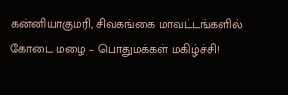கன்னியாகுமரி, சிவகங்கை மாவட்டங்களில் கோடை மழை – பொதுமக்கள் மகிழ்ச்சி!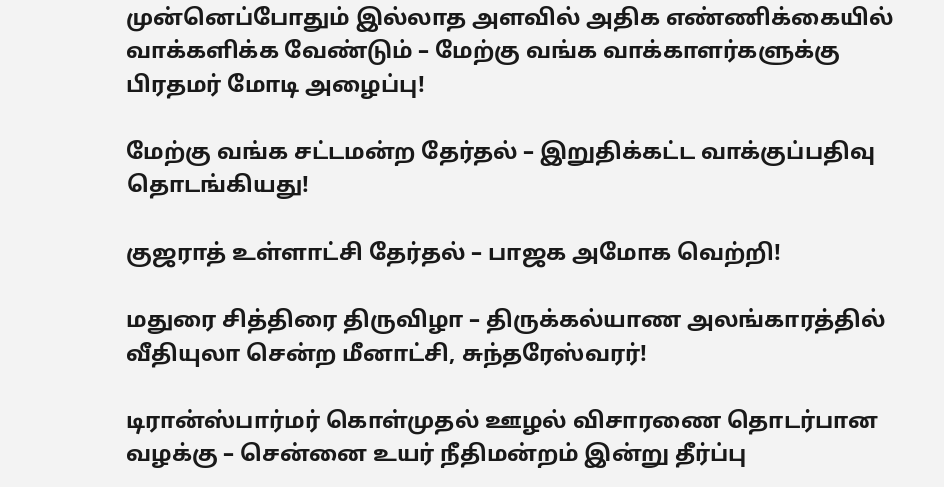முன்னெப்போதும் இல்லாத அளவில் அதிக எண்ணிக்கையில் வாக்களிக்க வேண்டும் – மேற்கு வங்க வாக்காளர்களுக்கு பிரதமர் மோடி அழைப்பு!

மேற்கு வங்க சட்டமன்ற தேர்தல் – இறுதிக்கட்ட வாக்குப்பதிவு தொடங்கியது!

குஜராத் உள்ளாட்சி தேர்தல் – பாஜக அமோக வெற்றி!

மதுரை சித்திரை திருவிழா – திருக்கல்யாண அலங்காரத்தில் வீதியுலா சென்ற மீனாட்சி, சுந்தரேஸ்வரர்!

டிரான்ஸ்பார்மர் கொள்முதல் ஊழல் விசாரணை தொடர்பான வழக்கு – சென்னை உயர் நீதிமன்றம் இன்று தீர்ப்பு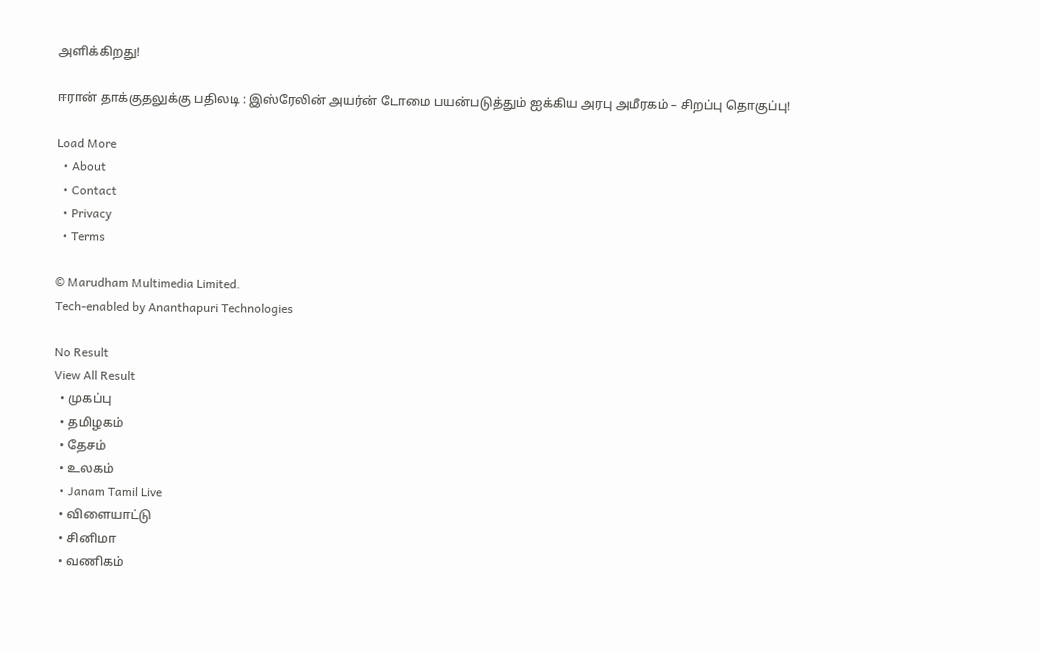அளிக்கிறது!

ஈரான் தாக்குதலுக்கு பதிலடி : இஸ்ரேலின் அயர்ன் டோமை பயன்படுத்தும் ஐக்கிய அரபு அமீரகம் – சிறப்பு தொகுப்பு!

Load More
  • About
  • Contact
  • Privacy
  • Terms

© Marudham Multimedia Limited.
Tech-enabled by Ananthapuri Technologies

No Result
View All Result
  • முகப்பு
  • தமிழகம்
  • தேசம்
  • உலகம்
  • Janam Tamil Live
  • விளையாட்டு
  • சினிமா
  • வணிகம்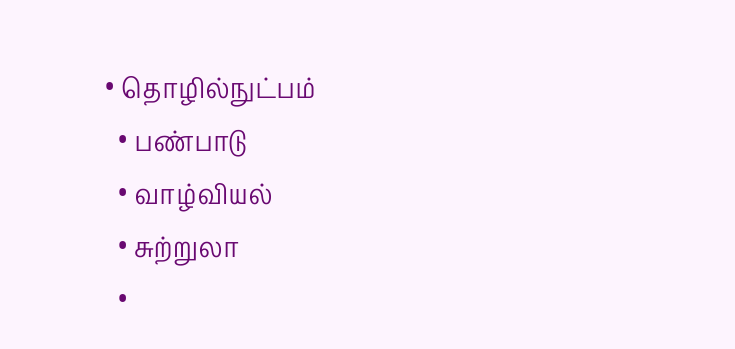• தொழில்நுட்பம்
  • பண்பாடு
  • வாழ்வியல்
  • சுற்றுலா
  •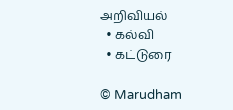அறிவியல்
  • கல்வி
  • கட்டுரை

© Marudham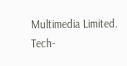Multimedia Limited.
Tech-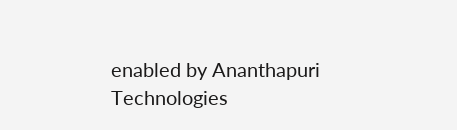enabled by Ananthapuri Technologies